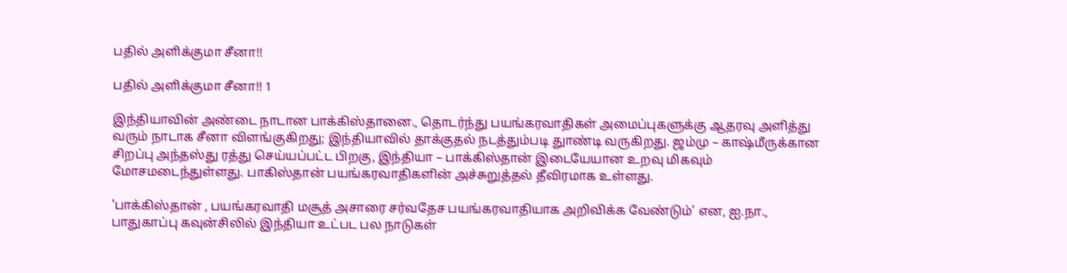பதில் அளிக்குமா சீனா!!

பதில் அளிக்குமா சீனா!! 1

இந்தியாவின் அண்டை நாடான பாக்கிஸ்தானை., தொடர்ந்து பயங்கரவாதிகள் அமைப்புகளுக்கு ஆதரவு அளித்து வரும் நாடாக சீனா விளங்குகிறது; இந்தியாவில் தாக்குதல் நடத்தும்படி துாண்டி வருகிறது. ஜம்மு – காஷ்மீருக்கான சிறப்பு அந்தஸ்து ரத்து செய்யப்பட்ட பிறகு, இந்தியா – பாக்கிஸ்தான் இடையேயான உறவு மிகவும் மோசமடைந்துள்ளது. பாகிஸ்தான் பயங்கரவாதிகளின் அச்சுறுத்தல் தீவிரமாக உள்ளது.

‘பாக்கிஸ்தான் , பயங்கரவாதி மசூத் அசாரை சர்வதேச பயங்கரவாதியாக அறிவிக்க வேண்டும்’ என, ஐ.நா., பாதுகாப்பு கவுன்சிலில் இந்தியா உட்பட பல நாடுகள்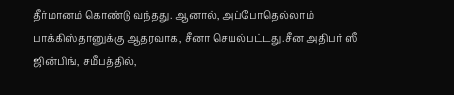தீர்மானம் கொண்டு வந்தது. ஆனால், அப்போதெல்லாம் பாக்கிஸ்தானுக்கு ஆதரவாக, சீனா செயல்பட்டது.சீன அதிபர் ஸீ ஜின்பிங், சமீபத்தில்,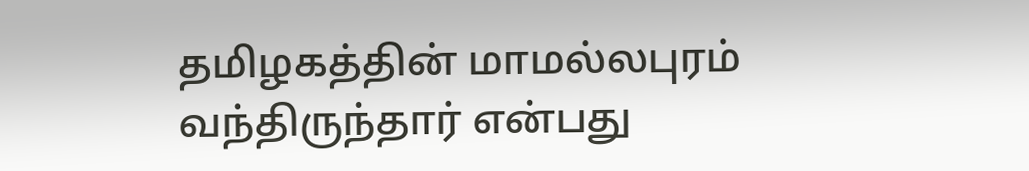தமிழகத்தின் மாமல்லபுரம் வந்திருந்தார் என்பது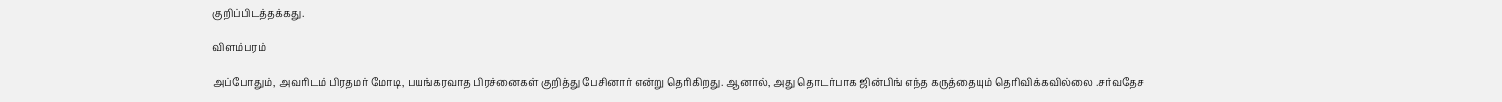குறிப்பிடத்தக்கது.

விளம்பரம்

அப்போதும், அவரிடம் பிரதமர் மோடி, பயங்கரவாத பிரச்னைகள் குறித்து பேசினார் என்று தெரிகிறது. ஆனால், அது தொடர்பாக ஜின்பிங் எந்த கருத்தையும் தெரிவிக்கவில்லை .சர்வதேச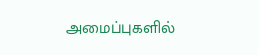அமைப்புகளில்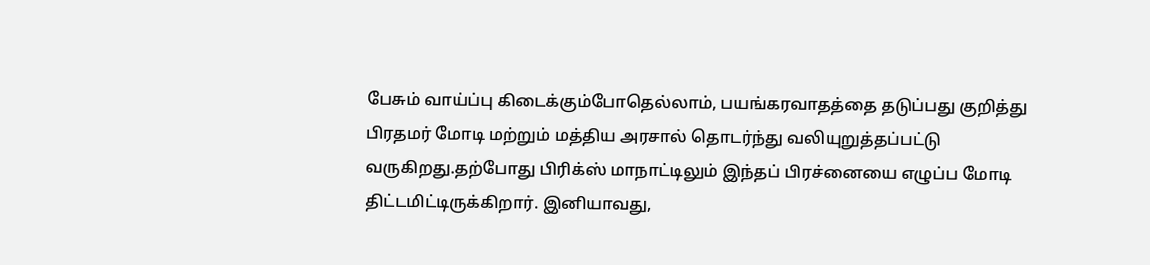பேசும் வாய்ப்பு கிடைக்கும்போதெல்லாம், பயங்கரவாதத்தை தடுப்பது குறித்து பிரதமர் மோடி மற்றும் மத்திய அரசால் தொடர்ந்து வலியுறுத்தப்பட்டு வருகிறது.தற்போது பிரிக்ஸ் மாநாட்டிலும் இந்தப் பிரச்னையை எழுப்ப மோடி திட்டமிட்டிருக்கிறார். இனியாவது,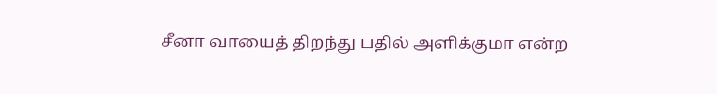சீனா வாயைத் திறந்து பதில் அளிக்குமா என்ற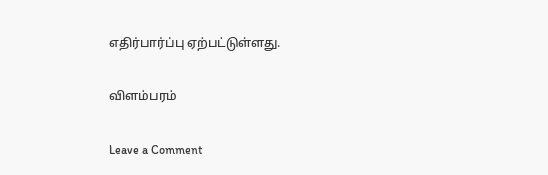எதிர்பார்ப்பு ஏற்பட்டுள்ளது.

விளம்பரம்

Leave a Comment